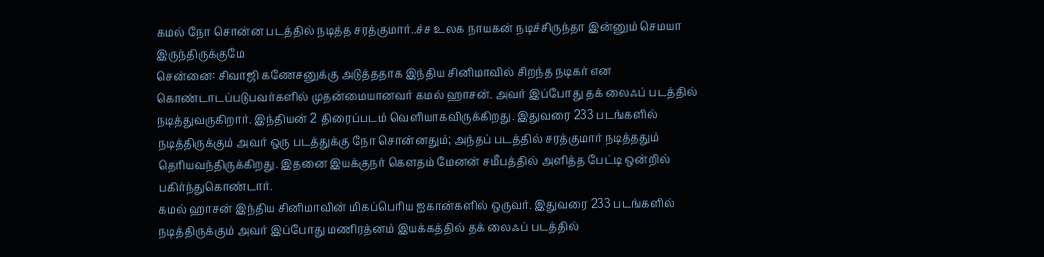கமல் நோ சொன்ன படத்தில் நடித்த சரத்குமார்..ச்ச உலக நாயகன் நடிச்சிருந்தா இன்னும் செமயா இருந்திருக்குமே
சென்னை: சிவாஜி கணேசனுக்கு அடுத்ததாக இந்திய சினிமாவில் சிறந்த நடிகர் என கொண்டாடப்படுபவர்களில் முதன்மையானவர் கமல் ஹாசன். அவர் இப்போது தக் லைஃப் படத்தில் நடித்துவருகிறார். இந்தியன் 2 திரைப்படம் வெளியாகவிருக்கிறது. இதுவரை 233 படங்களில் நடித்திருக்கும் அவர் ஒரு படத்துக்கு நோ சொன்னதும்; அந்தப் படத்தில் சரத்குமார் நடித்ததும் தெரியவந்திருக்கிறது. இதனை இயக்குநர் கௌதம் மேனன் சமீபத்தில் அளித்த பேட்டி ஒன்றில் பகிர்ந்துகொண்டார்.
கமல் ஹாசன் இந்திய சினிமாவின் மிகப்பெரிய ஐகான்களில் ஒருவர். இதுவரை 233 படங்களில் நடித்திருக்கும் அவர் இப்போது மணிரத்னம் இயக்கத்தில் தக் லைஃப் படத்தில்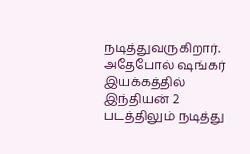நடித்துவருகிறார். அதேபோல் ஷங்கர் இயக்கத்தில் இந்தியன் 2 படத்திலும் நடித்து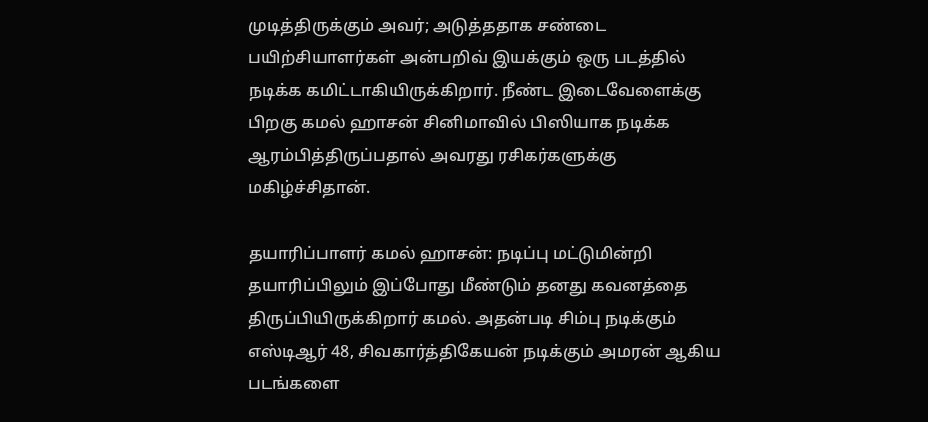முடித்திருக்கும் அவர்; அடுத்ததாக சண்டை பயிற்சியாளர்கள் அன்பறிவ் இயக்கும் ஒரு படத்தில் நடிக்க கமிட்டாகியிருக்கிறார். நீண்ட இடைவேளைக்கு பிறகு கமல் ஹாசன் சினிமாவில் பிஸியாக நடிக்க ஆரம்பித்திருப்பதால் அவரது ரசிகர்களுக்கு மகிழ்ச்சிதான்.

தயாரிப்பாளர் கமல் ஹாசன்: நடிப்பு மட்டுமின்றி தயாரிப்பிலும் இப்போது மீண்டும் தனது கவனத்தை திருப்பியிருக்கிறார் கமல். அதன்படி சிம்பு நடிக்கும் எஸ்டிஆர் 48, சிவகார்த்திகேயன் நடிக்கும் அமரன் ஆகிய படங்களை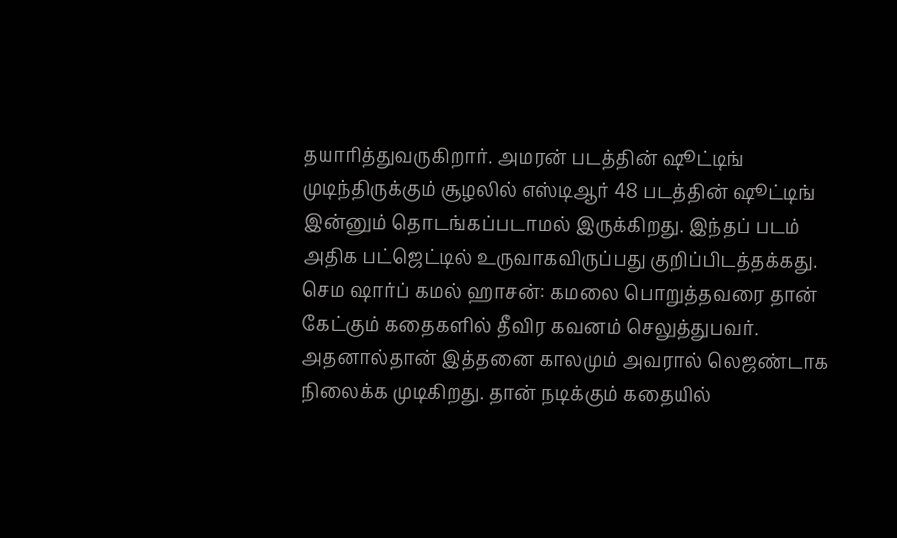தயாரித்துவருகிறார். அமரன் படத்தின் ஷூட்டிங் முடிந்திருக்கும் சூழலில் எஸ்டிஆர் 48 படத்தின் ஷூட்டிங் இன்னும் தொடங்கப்படாமல் இருக்கிறது. இந்தப் படம் அதிக பட்ஜெட்டில் உருவாகவிருப்பது குறிப்பிடத்தக்கது.
செம ஷார்ப் கமல் ஹாசன்: கமலை பொறுத்தவரை தான் கேட்கும் கதைகளில் தீவிர கவனம் செலுத்துபவர். அதனால்தான் இத்தனை காலமும் அவரால் லெஜண்டாக நிலைக்க முடிகிறது. தான் நடிக்கும் கதையில்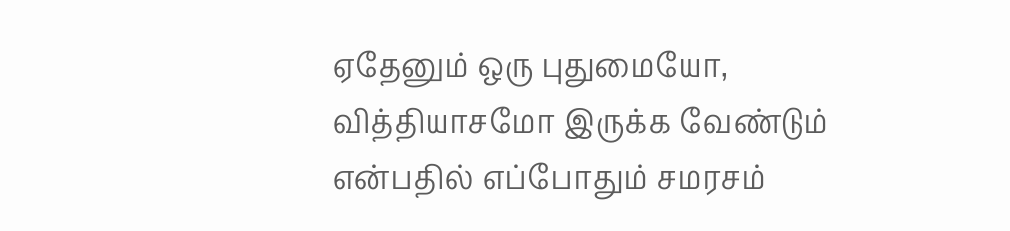ஏதேனும் ஒரு புதுமையோ, வித்தியாசமோ இருக்க வேண்டும் என்பதில் எப்போதும் சமரசம்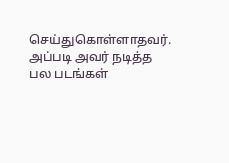செய்துகொள்ளாதவர். அப்படி அவர் நடித்த பல படங்கள்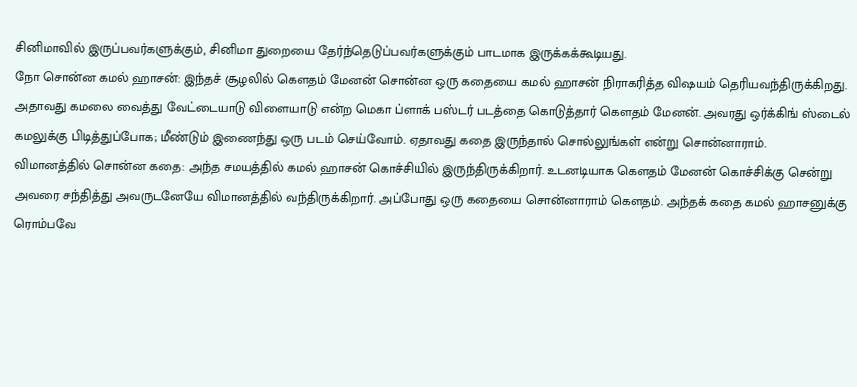சினிமாவில் இருப்பவர்களுக்கும், சினிமா துறையை தேர்ந்தெடுப்பவர்களுக்கும் பாடமாக இருக்கக்கூடியது.
நோ சொன்ன கமல் ஹாசன்: இந்தச் சூழலில் கௌதம் மேனன் சொன்ன ஒரு கதையை கமல் ஹாசன் நிராகரித்த விஷயம் தெரியவந்திருக்கிறது. அதாவது கமலை வைத்து வேட்டையாடு விளையாடு என்ற மெகா ப்ளாக் பஸ்டர் படத்தை கொடுத்தார் கௌதம் மேனன். அவரது ஒர்க்கிங் ஸ்டைல் கமலுக்கு பிடித்துப்போக; மீண்டும் இணைந்து ஒரு படம் செய்வோம். ஏதாவது கதை இருந்தால் சொல்லுங்கள் என்று சொன்னாராம்.
விமானத்தில் சொன்ன கதை: அந்த சமயத்தில் கமல் ஹாசன் கொச்சியில் இருந்திருக்கிறார். உடனடியாக கௌதம் மேனன் கொச்சிக்கு சென்று அவரை சந்தித்து அவருடனேயே விமானத்தில் வந்திருக்கிறார். அப்போது ஒரு கதையை சொன்னாராம் கௌதம். அந்தக் கதை கமல் ஹாசனுக்கு ரொம்பவே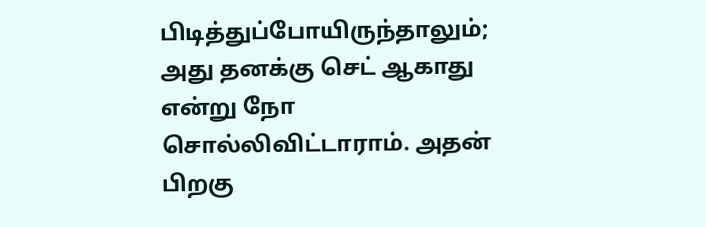பிடித்துப்போயிருந்தாலும்; அது தனக்கு செட் ஆகாது என்று நோ சொல்லிவிட்டாராம். அதன் பிறகு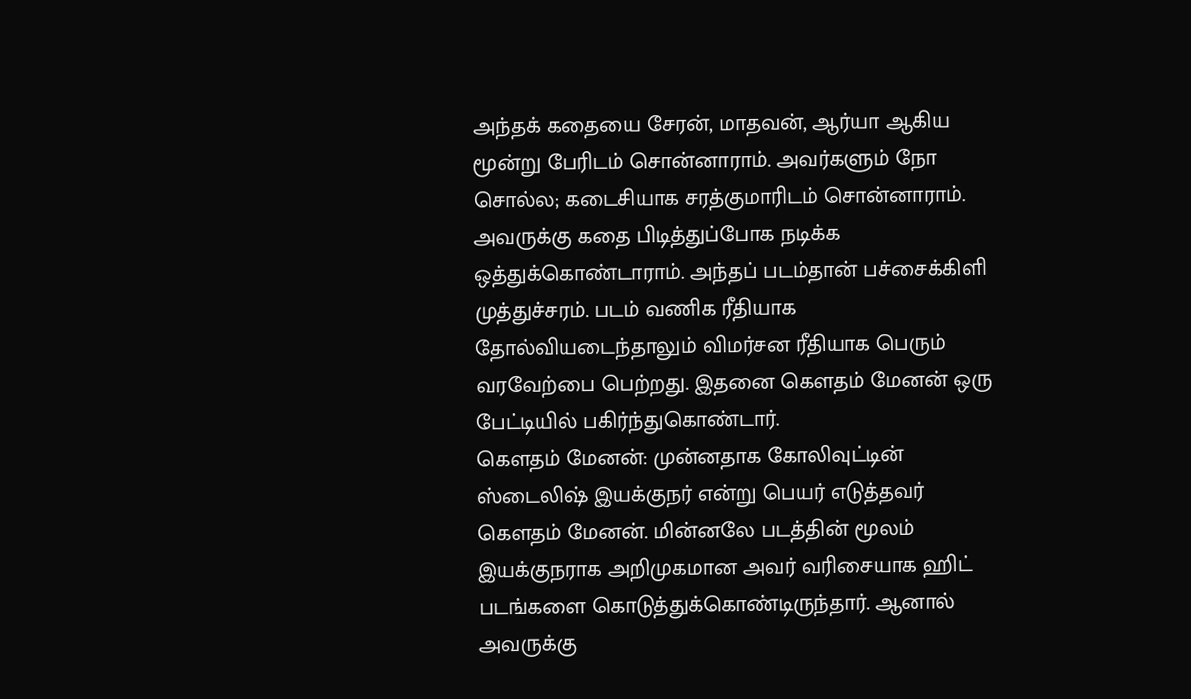அந்தக் கதையை சேரன், மாதவன், ஆர்யா ஆகிய மூன்று பேரிடம் சொன்னாராம். அவர்களும் நோ சொல்ல; கடைசியாக சரத்குமாரிடம் சொன்னாராம். அவருக்கு கதை பிடித்துப்போக நடிக்க ஒத்துக்கொண்டாராம். அந்தப் படம்தான் பச்சைக்கிளி முத்துச்சரம். படம் வணிக ரீதியாக தோல்வியடைந்தாலும் விமர்சன ரீதியாக பெரும் வரவேற்பை பெற்றது. இதனை கௌதம் மேனன் ஒரு பேட்டியில் பகிர்ந்துகொண்டார்.
கௌதம் மேனன்: முன்னதாக கோலிவுட்டின் ஸ்டைலிஷ் இயக்குநர் என்று பெயர் எடுத்தவர் கௌதம் மேனன். மின்னலே படத்தின் மூலம் இயக்குநராக அறிமுகமான அவர் வரிசையாக ஹிட் படங்களை கொடுத்துக்கொண்டிருந்தார். ஆனால் அவருக்கு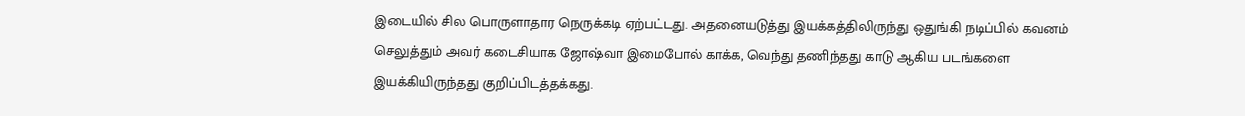இடையில் சில பொருளாதார நெருக்கடி ஏற்பட்டது. அதனையடுத்து இயக்கத்திலிருந்து ஒதுங்கி நடிப்பில் கவனம் செலுத்தும் அவர் கடைசியாக ஜோஷ்வா இமைபோல் காக்க, வெந்து தணிந்தது காடு ஆகிய படங்களை இயக்கியிருந்தது குறிப்பிடத்தக்கது.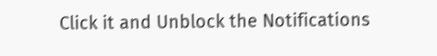Click it and Unblock the Notifications